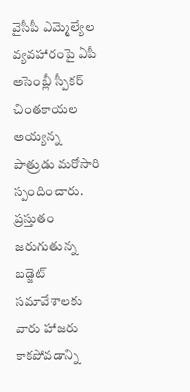వైసీపీ ఎమ్మెల్యేల వ్యవహారంపై ఏపీ అసెంబ్లీ స్పీకర్ చింతకాయల అయ్యన్న పాత్రుడు మరోసారి స్పందించారు. ప్రస్తుతం జరుగుతున్న బడ్జెట్ సమావేశాలకు వారు హాజరు కాకపోవడాన్ని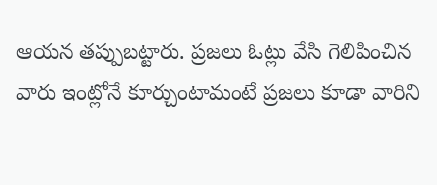ఆయన తప్పుబట్టారు. ప్రజలు ఓట్లు వేసి గెలిపించిన వారు ఇంట్లోనే కూర్చుంటామంటే ప్రజలు కూడా వారిని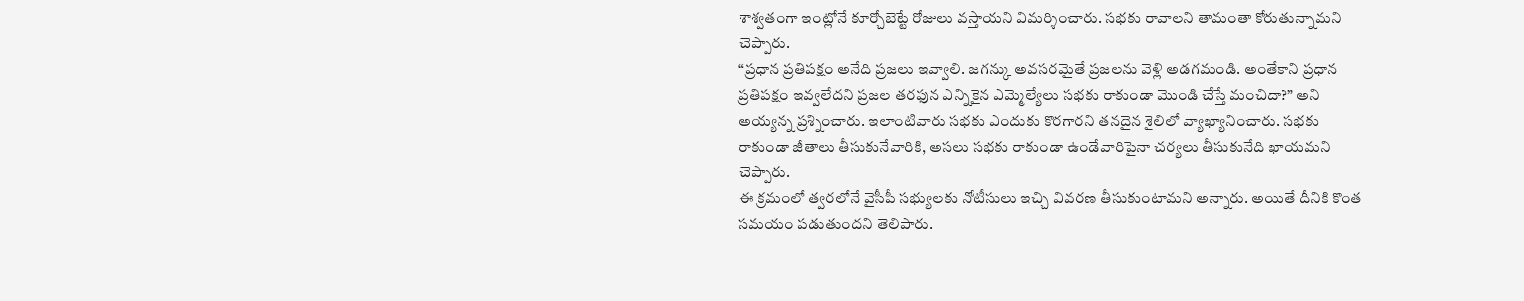శాశ్వతంగా ఇంట్లోనే కూర్చోబెట్టే రోజులు వస్తాయని విమర్శించారు. సభకు రావాలని తామంతా కోరుతున్నామని చెప్పారు.
“ప్రధాన ప్రతిపక్షం అనేది ప్రజలు ఇవ్వాలి. జగన్కు అవసరమైతే ప్రజలను వెళ్లి అడగమండి. అంతేకాని ప్రధాన ప్రతిపక్షం ఇవ్వలేదని ప్రజల తరఫున ఎన్నికైన ఎమ్మెల్యేలు సభకు రాకుండా మొండి చేస్తే మంచిదా?” అని అయ్యన్న ప్రశ్నించారు. ఇలాంటివారు సభకు ఎందుకు కొరగారని తనదైన శైలిలో వ్యాఖ్యానించారు. సభకు రాకుండా జీతాలు తీసుకునేవారికి, అసలు సభకు రాకుండా ఉండేవారిపైనా చర్యలు తీసుకునేది ఖాయమని చెప్పారు.
ఈ క్రమంలో త్వరలోనే వైసీపీ సభ్యులకు నోటీసులు ఇచ్చి వివరణ తీసుకుంటామని అన్నారు. అయితే దీనికి కొంత సమయం పడుతుందని తెలిపారు.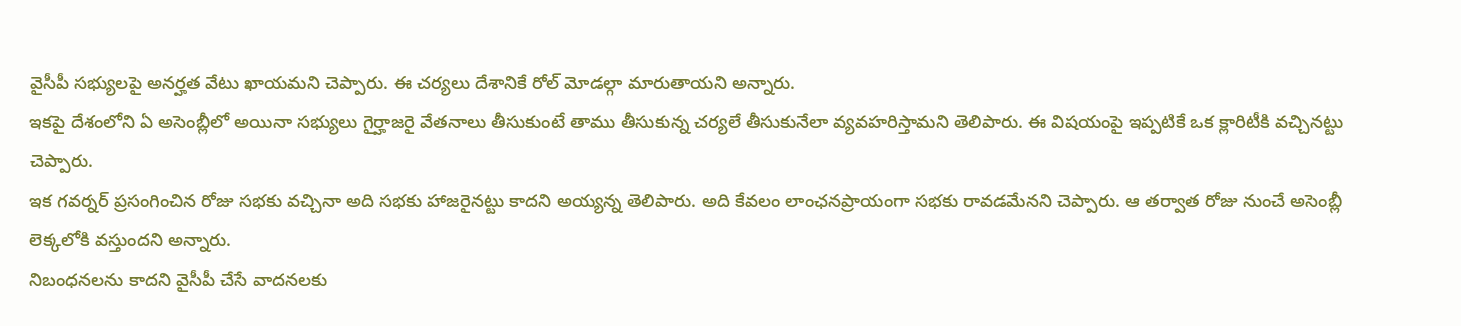వైసీపీ సభ్యులపై అనర్హత వేటు ఖాయమని చెప్పారు. ఈ చర్యలు దేశానికే రోల్ మోడల్గా మారుతాయని అన్నారు.
ఇకపై దేశంలోని ఏ అసెంబ్లీలో అయినా సభ్యులు గైర్హాజరై వేతనాలు తీసుకుంటే తాము తీసుకున్న చర్యలే తీసుకునేలా వ్యవహరిస్తామని తెలిపారు. ఈ విషయంపై ఇప్పటికే ఒక క్లారిటీకి వచ్చినట్టు చెప్పారు.
ఇక గవర్నర్ ప్రసంగించిన రోజు సభకు వచ్చినా అది సభకు హాజరైనట్టు కాదని అయ్యన్న తెలిపారు. అది కేవలం లాంఛనప్రాయంగా సభకు రావడమేనని చెప్పారు. ఆ తర్వాత రోజు నుంచే అసెంబ్లీ లెక్కలోకి వస్తుందని అన్నారు.
నిబంధనలను కాదని వైసీపీ చేసే వాదనలకు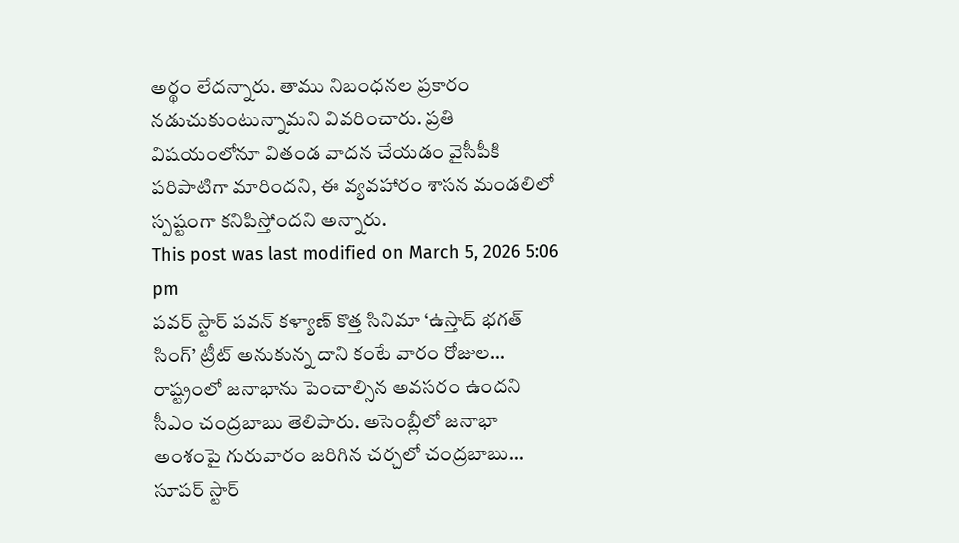అర్థం లేదన్నారు. తాము నిబంధనల ప్రకారం నడుచుకుంటున్నామని వివరించారు. ప్రతి విషయంలోనూ వితండ వాదన చేయడం వైసీపీకి పరిపాటిగా మారిందని, ఈ వ్యవహారం శాసన మండలిలో స్పష్టంగా కనిపిస్తోందని అన్నారు.
This post was last modified on March 5, 2026 5:06 pm
పవర్ స్టార్ పవన్ కళ్యాణ్ కొత్త సినిమా ‘ఉస్తాద్ భగత్ సింగ్’ ట్రీట్ అనుకున్న దాని కంటే వారం రోజుల…
రాష్ట్రంలో జనాభాను పెంచాల్సిన అవసరం ఉందని సీఎం చంద్రబాబు తెలిపారు. అసెంబ్లీలో జనాభా అంశంపై గురువారం జరిగిన చర్చలో చంద్రబాబు…
సూపర్ స్టార్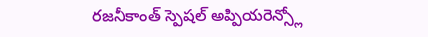రజనీకాంత్ స్పెషల్ అప్పియరెన్స్లో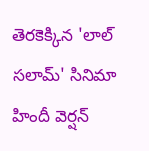తెరకెక్కిన 'లాల్ సలామ్' సినిమా హిందీ వెర్షన్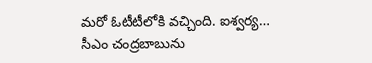మరో ఓటీటీలోకి వచ్చింది. ఐశ్వర్య…
సీఎం చంద్రబాబును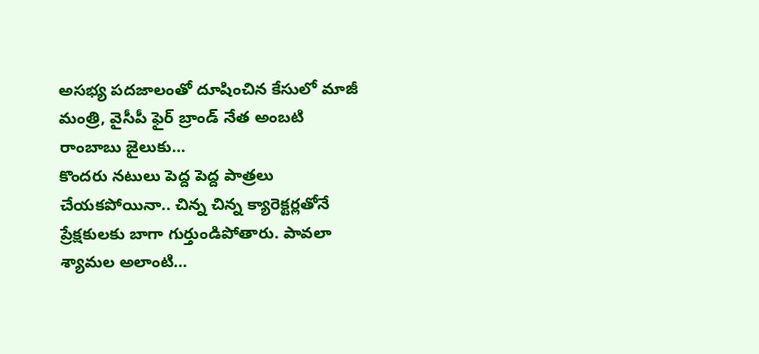అసభ్య పదజాలంతో దూషించిన కేసులో మాజీ మంత్రి, వైసీపీ ఫైర్ బ్రాండ్ నేత అంబటి రాంబాబు జైలుకు…
కొందరు నటులు పెద్ద పెద్ద పాత్రలు చేయకపోయినా.. చిన్న చిన్న క్యారెక్టర్లతోనే ప్రేక్షకులకు బాగా గుర్తుండిపోతారు. పావలా శ్యామల అలాంటి…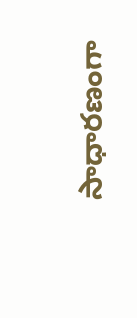సాధారణంగా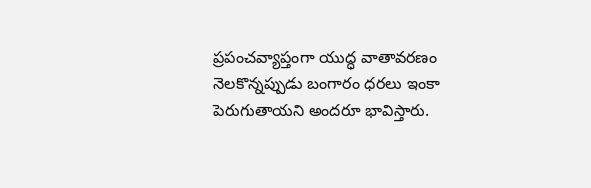ప్రపంచవ్యాప్తంగా యుద్ధ వాతావరణం నెలకొన్నప్పుడు బంగారం ధరలు ఇంకా పెరుగుతాయని అందరూ భావిస్తారు.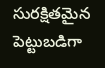సురక్షితమైన పెట్టుబడిగా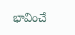భావించే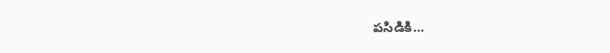పసిడికి…